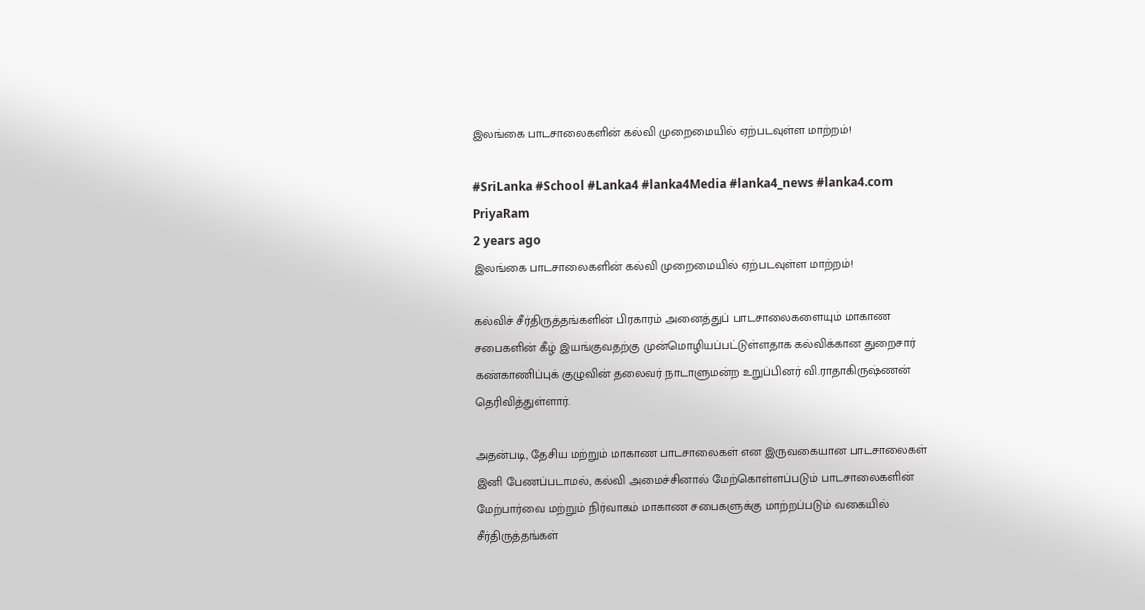இலங்கை பாடசாலைகளின் கல்வி முறைமையில் ஏற்படவுள்ள மாற்றம்!

#SriLanka #School #Lanka4 #lanka4Media #lanka4_news #lanka4.com
PriyaRam
2 years ago
இலங்கை பாடசாலைகளின் கல்வி முறைமையில் ஏற்படவுள்ள மாற்றம்!

கல்விச் சீர்திருத்தங்களின் பிரகாரம் அனைத்துப் பாடசாலைகளையும் மாகாண சபைகளின் கீழ் இயங்குவதற்கு முன்மொழியப்பட்டுள்ளதாக கல்விக்கான துறைசார் கண்காணிப்புக் குழுவின் தலைவர் நாடாளுமன்ற உறுப்பினர் வி.ராதாகிருஷ்ணன் தெரிவித்துள்ளார்.

அதன்படி, தேசிய மற்றும் மாகாண பாடசாலைகள் என இருவகையான பாடசாலைகள் இனி பேணப்படாமல், கல்வி அமைச்சினால் மேற்கொள்ளப்படும் பாடசாலைகளின் மேற்பார்வை மற்றும் நிர்வாகம் மாகாண சபைகளுக்கு மாற்றப்படும் வகையில் சீர்திருத்தங்கள்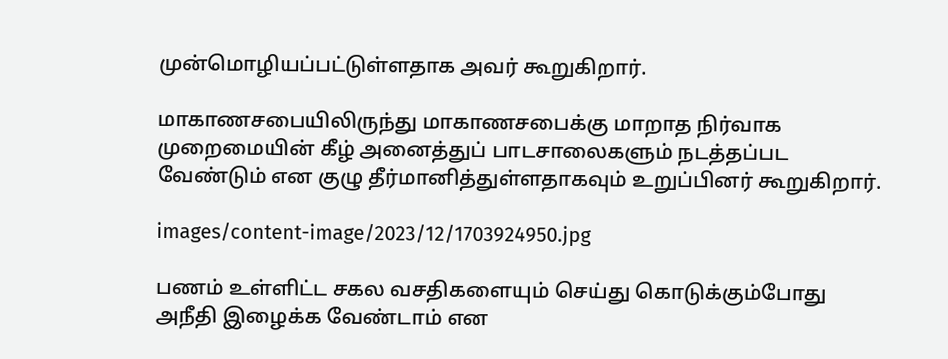முன்மொழியப்பட்டுள்ளதாக அவர் கூறுகிறார்.

மாகாணசபையிலிருந்து மாகாணசபைக்கு மாறாத நிர்வாக முறைமையின் கீழ் அனைத்துப் பாடசாலைகளும் நடத்தப்பட வேண்டும் என குழு தீர்மானித்துள்ளதாகவும் உறுப்பினர் கூறுகிறார்.

images/content-image/2023/12/1703924950.jpg

பணம் உள்ளிட்ட சகல வசதிகளையும் செய்து கொடுக்கும்போது அநீதி இழைக்க வேண்டாம் என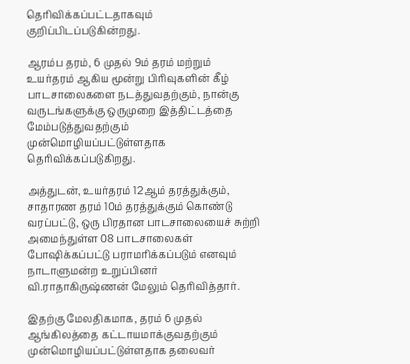தெரிவிக்கப்பட்டதாகவும் குறிப்பிடப்படுகின்றது.

ஆரம்ப தரம், 6 முதல் 9ம் தரம் மற்றும் உயர்தரம் ஆகிய மூன்று பிரிவுகளின் கீழ் பாடசாலைகளை நடத்துவதற்கும், நான்கு வருடங்களுக்கு ஒருமுறை இத்திட்டத்தை மேம்படுத்துவதற்கும் முன்மொழியப்பட்டுள்ளதாக தெரிவிக்கப்படுகிறது.

அத்துடன், உயர்தரம் 12ஆம் தரத்துக்கும், சாதாரண தரம் 10ம் தரத்துக்கும் கொண்டு வரப்பட்டு, ஒரு பிரதான பாடசாலையைச் சுற்றி அமைந்துள்ள 08 பாடசாலைகள் போஷிக்கப்பட்டு பராமரிக்கப்படும் எனவும் நாடாளுமன்ற உறுப்பினர் வி.ராதாகிருஷ்ணன் மேலும் தெரிவித்தார்.

இதற்கு மேலதிகமாக, தரம் 6 முதல் ஆங்கிலத்தை கட்டாயமாக்குவதற்கும் முன்மொழியப்பட்டுள்ளதாக தலைவர்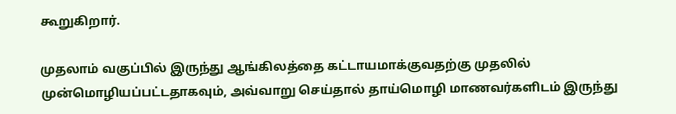கூறுகிறார்.

முதலாம் வகுப்பில் இருந்து ஆங்கிலத்தை கட்டாயமாக்குவதற்கு முதலில் முன்மொழியப்பட்டதாகவும், அவ்வாறு செய்தால் தாய்மொழி மாணவர்களிடம் இருந்து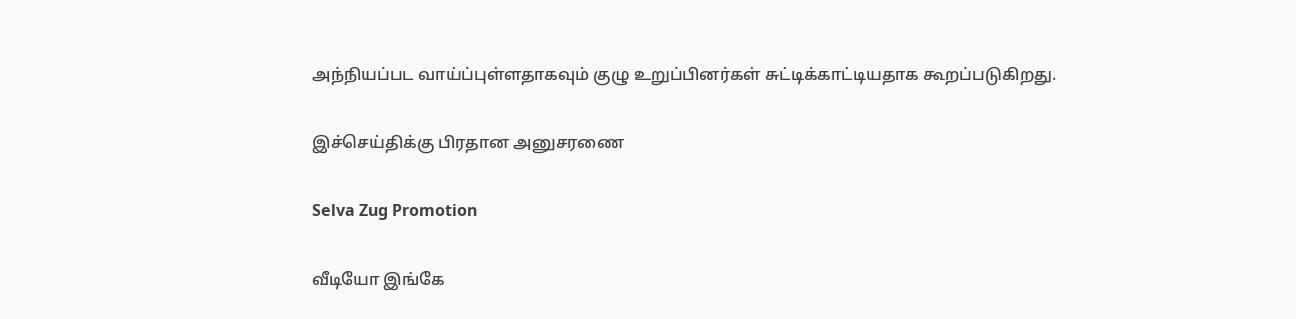அந்நியப்பட வாய்ப்புள்ளதாகவும் குழு உறுப்பினர்கள் சுட்டிக்காட்டியதாக கூறப்படுகிறது.

இச்செய்திக்கு பிரதான அனுசரணை

Selva Zug Promotion

வீடியோ இங்கே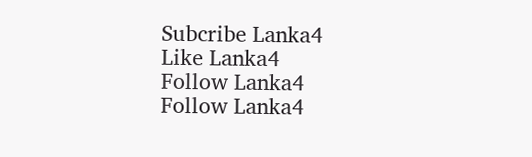Subcribe Lanka4
Like Lanka4
Follow Lanka4
Follow Lanka4